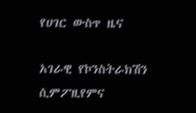የሀገር ውስጥ ዜና

አገራዊ የኮንስትራክሽን ሲምፖዚየምና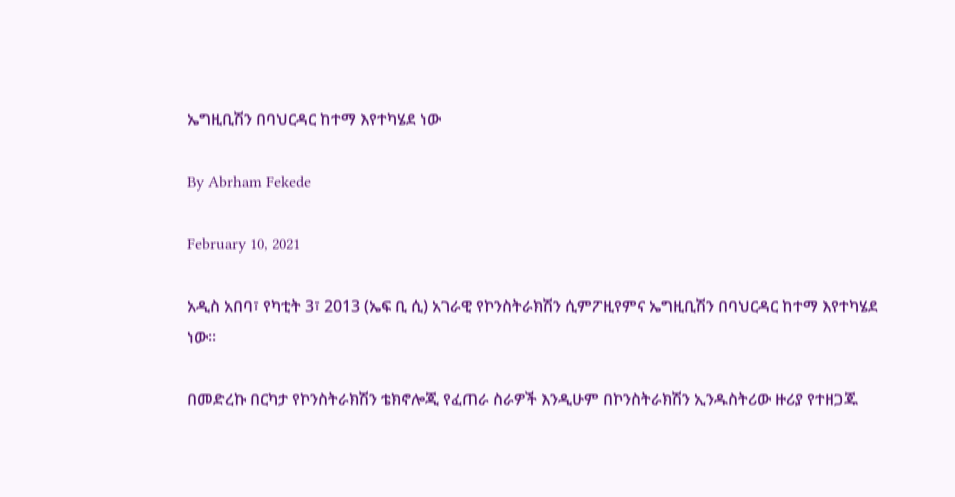ኤግዚቢሽን በባህርዳር ከተማ እየተካሄደ ነው

By Abrham Fekede

February 10, 2021

አዲስ አበባ፣ የካቲት 3፣ 2013 (ኤፍ ቢ ሲ) አገራዊ የኮንስትራክሽን ሲምፖዚየምና ኤግዚቢሽን በባህርዳር ከተማ እየተካሄደ ነው፡፡

በመድረኩ በርካታ የኮንስትራክሽን ቴክኖሎጂ የፈጠራ ስራዎች እንዲሁም በኮንስትራክሽን ኢንዱስትሪው ዙሪያ የተዘጋጁ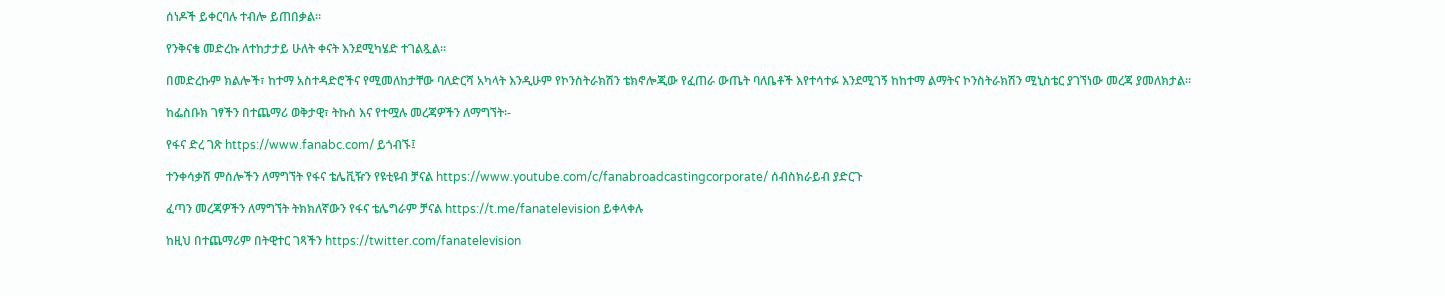ሰነዶች ይቀርባሉ ተብሎ ይጠበቃል።

የንቅናቄ መድረኩ ለተከታታይ ሁለት ቀናት እንደሚካሄድ ተገልጿል፡፡

በመድረኩም ክልሎች፣ ከተማ አስተዳድሮችና የሚመለከታቸው ባለድርሻ አካላት እንዲሁም የኮንስትራክሽን ቴክኖሎጂው የፈጠራ ውጤት ባለቤቶች እየተሳተፉ እንደሚገኝ ከከተማ ልማትና ኮንስትራክሽን ሚኒስቴር ያገኘነው መረጃ ያመለክታል።

ከፌስቡክ ገፃችን በተጨማሪ ወቅታዊ፣ ትኩስ እና የተሟሉ መረጃዎችን ለማግኘት፡-

የፋና ድረ ገጽ https://www.fanabc.com/ ይጎብኙ፤

ተንቀሳቃሽ ምስሎችን ለማግኘት የፋና ቴሌቪዥን የዩቲዩብ ቻናል https://www.youtube.com/c/fanabroadcastingcorporate/ ሰብስክራይብ ያድርጉ

ፈጣን መረጃዎችን ለማግኘት ትክክለኛውን የፋና ቴሌግራም ቻናል https://t.me/fanatelevision ይቀላቀሉ

ከዚህ በተጨማሪም በትዊተር ገጻችን https://twitter.com/fanatelevision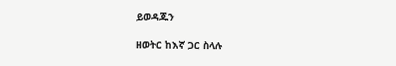ይወዳጁን

ዘወትር ከእኛ ጋር ስላሉ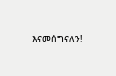እናመሰግናለን!